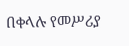በቀላሉ የመሥሪያ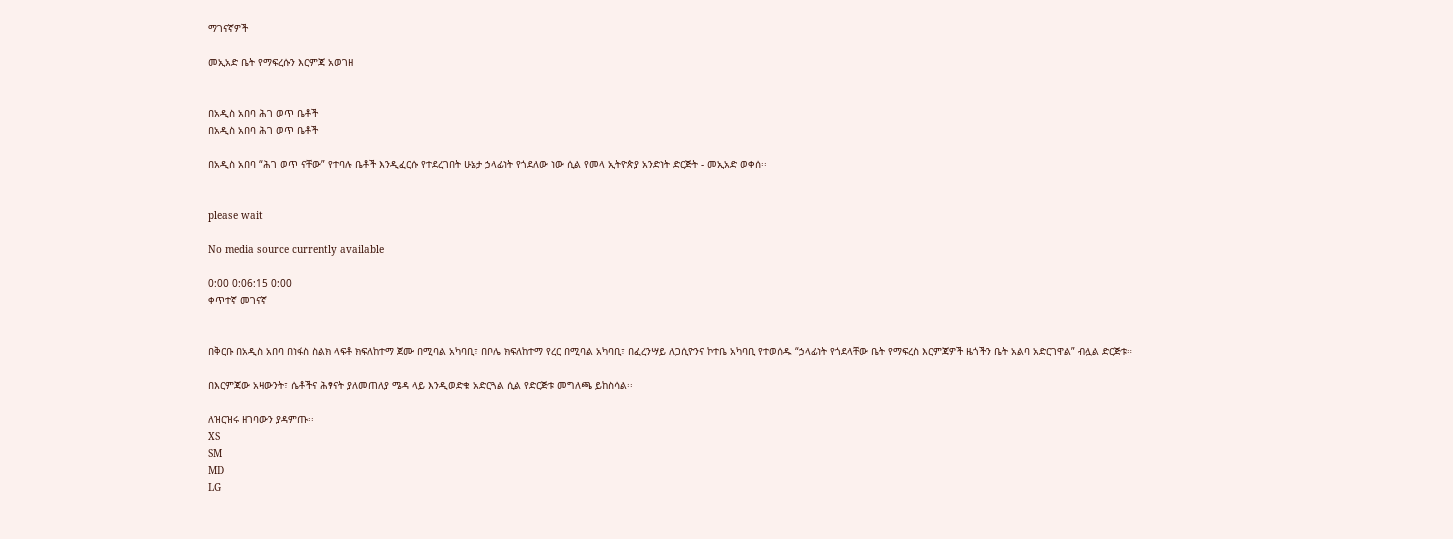ማገናኛዎች

መኢአድ ቤት የማፍረሱን እርምጃ አወገዘ


በአዲስ አበባ ሕገ ወጥ ቤቶች
በአዲስ አበባ ሕገ ወጥ ቤቶች

በአዲስ አበባ “ሕገ ወጥ ናቸው” የተባሉ ቤቶች እንዲፈርሱ የተደረገበት ሁኔታ ኃላፊነት የጎደለው ነው ሲል የመላ ኢትዮጵያ አንድነት ድርጅት - መኢአድ ወቀሰ፡፡


please wait

No media source currently available

0:00 0:06:15 0:00
ቀጥተኛ መገናኛ


በቅርቡ በአዲስ አበባ በነፋስ ስልክ ላፍቶ ክፍለከተማ ጀሙ በሚባል አካባቢ፣ በቦሌ ክፍለከተማ የረር በሚባል አካባቢ፣ በፈረንሣይ ለጋሲዮንና ኮተቤ አካባቢ የተወሰዱ “ኃላፊነት የጎደላቸው ቤት የማፍረስ እርምጃዎች ዜጎችን ቤት አልባ አድርገዋል” ብሏል ድርጅቱ።

በእርምጃው አዛውንት፣ ሴቶችና ሕፃናት ያለመጠለያ ሜዳ ላይ እንዲወድቁ አድርጓል ሲል የድርጅቱ መግለጫ ይከስሳል፡፡

ለዝርዝሩ ዘገባውን ያዳምጡ፡፡
XS
SM
MD
LG